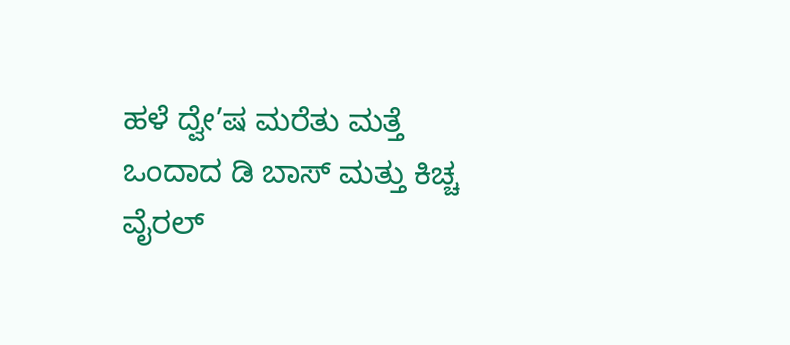ಹಳೆ ದ್ವೇ’ಷ ಮರೆತು ಮತ್ತೆ ಒಂದಾದ ಡಿ ಬಾಸ್ ಮತ್ತು ಕಿಚ್ಚ ವೈರಲ್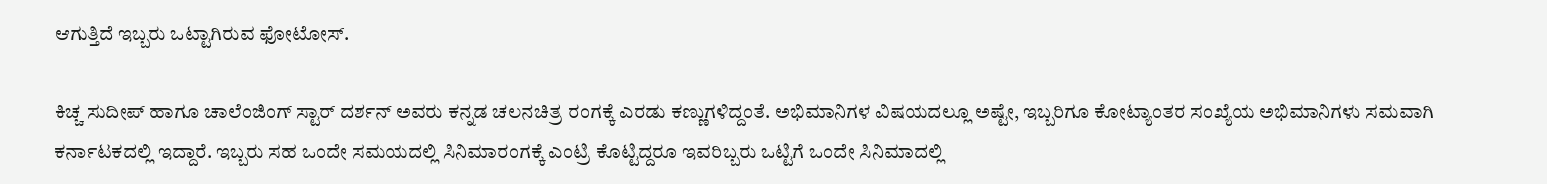ಆಗುತ್ತಿದೆ ಇಬ್ಬರು ಒಟ್ಟಾಗಿರುವ ಫೋಟೋಸ್.

ಕಿಚ್ಚ ಸುದೀಪ್ ಹಾಗೂ ಚಾಲೆಂಜಿಂಗ್ ಸ್ಟಾರ್ ದರ್ಶನ್ ಅವರು ಕನ್ನಡ ಚಲನಚಿತ್ರ ರಂಗಕ್ಕೆ ಎರಡು ಕಣ್ಣುಗಳಿದ್ದಂತೆ. ಅಭಿಮಾನಿಗಳ ವಿಷಯದಲ್ಲೂ ಅಷ್ಟೇ, ಇಬ್ಬರಿಗೂ ಕೋಟ್ಯಾಂತರ ಸಂಖ್ಯೆಯ ಅಭಿಮಾನಿಗಳು ಸಮವಾಗಿ ಕರ್ನಾಟಕದಲ್ಲಿ ಇದ್ದಾರೆ. ಇಬ್ಬರು ಸಹ ಒಂದೇ ಸಮಯದಲ್ಲಿ ಸಿನಿಮಾರಂಗಕ್ಕೆ ಎಂಟ್ರಿ ಕೊಟ್ಟಿದ್ದರೂ ಇವರಿಬ್ಬರು ಒಟ್ಟಿಗೆ ಒಂದೇ ಸಿನಿಮಾದಲ್ಲಿ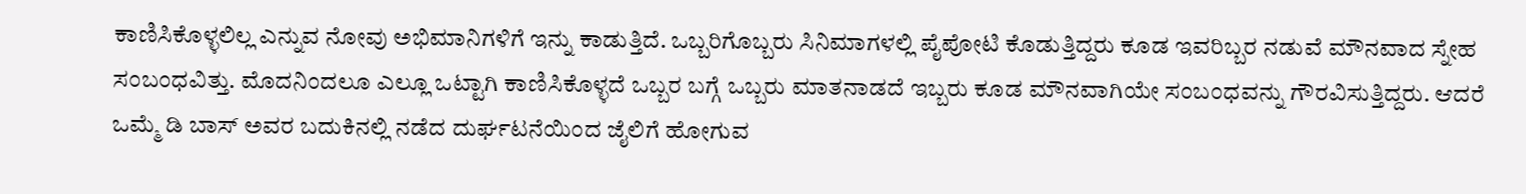ಕಾಣಿಸಿಕೊಳ್ಳಲಿಲ್ಲ ಎನ್ನುವ ನೋವು ಅಭಿಮಾನಿಗಳಿಗೆ ಇನ್ನು ಕಾಡುತ್ತಿದೆ. ಒಬ್ಬರಿಗೊಬ್ಬರು ಸಿನಿಮಾಗಳಲ್ಲಿ ಪೈಪೋಟಿ ಕೊಡುತ್ತಿದ್ದರು ಕೂಡ ಇವರಿಬ್ಬರ ನಡುವೆ ಮೌನವಾದ ಸ್ನೇಹ ಸಂಬಂಧವಿತ್ತು. ಮೊದನಿಂದಲೂ ಎಲ್ಲೂ ಒಟ್ಟಾಗಿ ಕಾಣಿಸಿಕೊಳ್ಳದೆ ಒಬ್ಬರ ಬಗ್ಗೆ ಒಬ್ಬರು ಮಾತನಾಡದೆ ಇಬ್ಬರು ಕೂಡ ಮೌನವಾಗಿಯೇ ಸಂಬಂಧವನ್ನು ಗೌರವಿಸುತ್ತಿದ್ದರು. ಆದರೆ ಒಮ್ಮೆ ಡಿ ಬಾಸ್ ಅವರ ಬದುಕಿನಲ್ಲಿ ನಡೆದ ದುರ್ಘಟನೆಯಿಂದ ಜೈಲಿಗೆ ಹೋಗುವ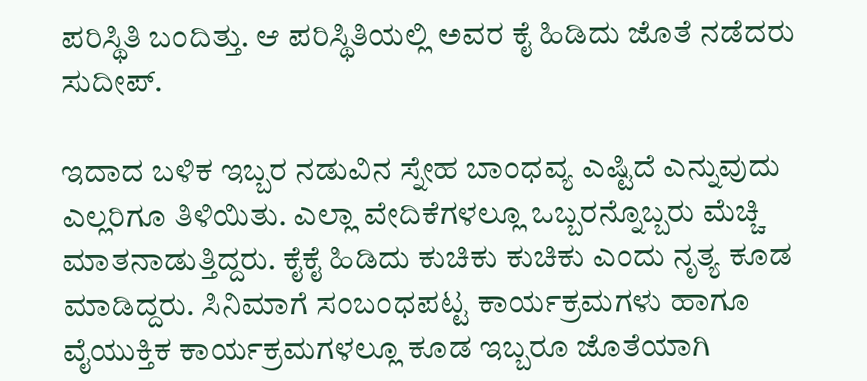ಪರಿಸ್ಥಿತಿ ಬಂದಿತ್ತು. ಆ ಪರಿಸ್ಥಿತಿಯಲ್ಲಿ ಅವರ ಕೈ ಹಿಡಿದು ಜೊತೆ ನಡೆದರು ಸುದೀಪ್.

ಇದಾದ ಬಳಿಕ ಇಬ್ಬರ ನಡುವಿನ ಸ್ನೇಹ ಬಾಂಧವ್ಯ ಎಷ್ಟಿದೆ ಎನ್ನುವುದು ಎಲ್ಲರಿಗೂ ತಿಳಿಯಿತು. ಎಲ್ಲಾ ವೇದಿಕೆಗಳಲ್ಲೂ ಒಬ್ಬರನ್ನೊಬ್ಬರು ಮೆಚ್ಚಿ ಮಾತನಾಡುತ್ತಿದ್ದರು. ಕೈಕೈ ಹಿಡಿದು ಕುಚಿಕು ಕುಚಿಕು ಎಂದು ನೃತ್ಯ ಕೂಡ ಮಾಡಿದ್ದರು. ಸಿನಿಮಾಗೆ ಸಂಬಂಧಪಟ್ಟ ಕಾರ್ಯಕ್ರಮಗಳು ಹಾಗೂ ವೈಯುಕ್ತಿಕ ಕಾರ್ಯಕ್ರಮಗಳಲ್ಲೂ ಕೂಡ ಇಬ್ಬರೂ ಜೊತೆಯಾಗಿ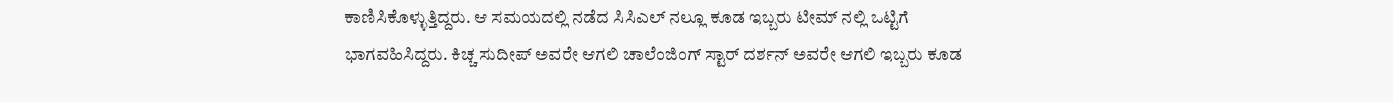ಕಾಣಿಸಿಕೊಳ್ಳುತ್ತಿದ್ದರು. ಆ ಸಮಯದಲ್ಲಿ ನಡೆದ ಸಿಸಿಎಲ್ ನಲ್ಲೂ ಕೂಡ ಇಬ್ಬರು ಟೀಮ್ ನಲ್ಲಿ ಒಟ್ಟಿಗೆ ಭಾಗವಹಿಸಿದ್ದರು. ಕಿಚ್ಚ ಸುದೀಪ್ ಅವರೇ ಆಗಲಿ ಚಾಲೆಂಜಿಂಗ್ ಸ್ಟಾರ್ ದರ್ಶನ್ ಅವರೇ ಆಗಲಿ ಇಬ್ಬರು ಕೂಡ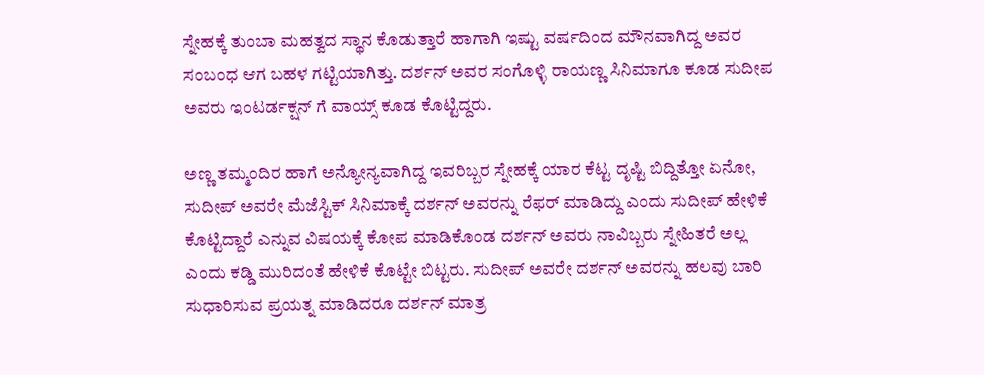ಸ್ನೇಹಕ್ಕೆ ತುಂಬಾ ಮಹತ್ವದ ಸ್ಥಾನ ಕೊಡುತ್ತಾರೆ ಹಾಗಾಗಿ ಇಷ್ಟು ವರ್ಷದಿಂದ ಮೌನವಾಗಿದ್ದ ಅವರ ಸಂಬಂಧ ಆಗ ಬಹಳ ಗಟ್ಟಿಯಾಗಿತ್ತು. ದರ್ಶನ್ ಅವರ ಸಂಗೊಳ್ಳಿ ರಾಯಣ್ಣ ಸಿನಿಮಾಗೂ ಕೂಡ ಸುದೀಪ ಅವರು ಇಂಟರ್ಡಕ್ಷನ್ ಗೆ ವಾಯ್ಸ್ ಕೂಡ ಕೊಟ್ಟಿದ್ದರು.

ಅಣ್ಣ ತಮ್ಮಂದಿರ ಹಾಗೆ ಅನ್ಯೋನ್ಯವಾಗಿದ್ದ ಇವರಿಬ್ಬರ ಸ್ನೇಹಕ್ಕೆ ಯಾರ ಕೆಟ್ಟ ದೃಷ್ಟಿ ಬಿದ್ದಿತ್ತೋ ಏನೋ, ಸುದೀಪ್ ಅವರೇ ಮೆಜೆಸ್ಟಿಕ್ ಸಿನಿಮಾಕ್ಕೆ ದರ್ಶನ್ ಅವರನ್ನು ರೆಫರ್ ಮಾಡಿದ್ದು ಎಂದು ಸುದೀಪ್ ಹೇಳಿಕೆ ಕೊಟ್ಟಿದ್ದಾರೆ ಎನ್ನುವ ವಿಷಯಕ್ಕೆ ಕೋಪ ಮಾಡಿಕೊಂಡ ದರ್ಶನ್ ಅವರು ನಾವಿಬ್ಬರು ಸ್ನೇಹಿತರೆ ಅಲ್ಲ ಎಂದು ಕಡ್ಡಿ ಮುರಿದಂತೆ ಹೇಳಿಕೆ ಕೊಟ್ಟೇ ಬಿಟ್ಟರು. ಸುದೀಪ್ ಅವರೇ ದರ್ಶನ್ ಅವರನ್ನು ಹಲವು ಬಾರಿ ಸುಧಾರಿಸುವ ಪ್ರಯತ್ನ ಮಾಡಿದರೂ ದರ್ಶನ್ ಮಾತ್ರ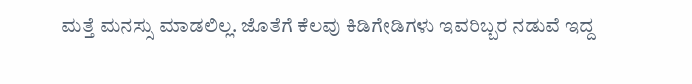ಮತ್ತೆ ಮನಸ್ಸು ಮಾಡಲಿಲ್ಲ. ಜೊತೆಗೆ ಕೆಲವು ಕಿಡಿಗೇಡಿಗಳು ಇವರಿಬ್ಬರ ನಡುವೆ ಇದ್ದ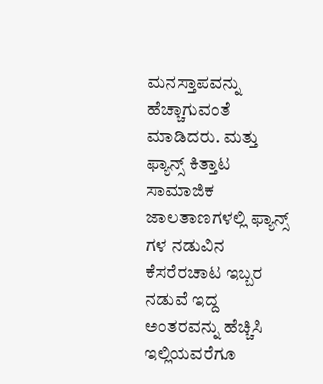ಮನಸ್ತಾಪವನ್ನು ಹೆಚ್ಚಾಗುವಂತೆ ಮಾಡಿದರು. ಮತ್ತು ಫ್ಯಾನ್ಸ್ ಕಿತ್ತಾಟ ಸಾಮಾಜಿಕ ಜಾಲತಾಣಗಳಲ್ಲಿ ಫ್ಯಾನ್ಸ್ ಗಳ ನಡುವಿನ ಕೆಸರೆರಚಾಟ ಇಬ್ಬರ ನಡುವೆ ಇದ್ದ ಅಂತರವನ್ನು ಹೆಚ್ಚಿಸಿ ಇಲ್ಲಿಯವರೆಗೂ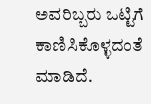ಅವರಿಬ್ಬರು ಒಟ್ಟಿಗೆ ಕಾಣಿಸಿಕೊಳ್ಳದಂತೆ ಮಾಡಿದೆ.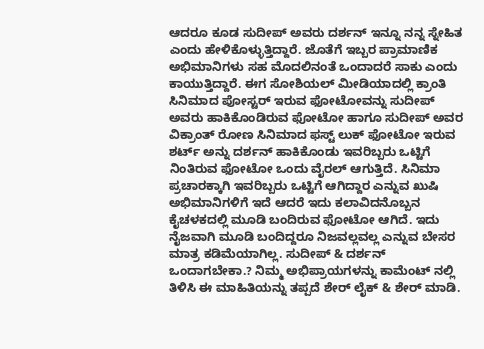ಆದರೂ ಕೂಡ ಸುದೀಪ್ ಅವರು ದರ್ಶನ್ ಇನ್ನೂ ನನ್ನ ಸ್ನೇಹಿತ ಎಂದು ಹೇಳಿಕೊಳ್ಳುತ್ತಿದ್ದಾರೆ. ಜೊತೆಗೆ ಇಬ್ಬರ ಪ್ರಾಮಾಣಿಕ ಅಭಿಮಾನಿಗಳು ಸಹ ಮೊದಲಿನಂತೆ ಒಂದಾದರೆ ಸಾಕು ಎಂದು ಕಾಯುತ್ತಿದ್ದಾರೆ. ಈಗ ಸೋಶಿಯಲ್ ಮೀಡಿಯಾದಲ್ಲಿ ಕ್ರಾಂತಿ ಸಿನಿಮಾದ ಪೋಸ್ಟರ್ ಇರುವ ಫೋಟೋವನ್ನು ಸುದೀಪ್ ಅವರು ಹಾಕಿಕೊಂಡಿರುವ ಫೋಟೋ ಹಾಗೂ ಸುದೀಪ್ ಅವರ ವಿಕ್ರಾಂತ್ ರೋಣ ಸಿನಿಮಾದ ಫಸ್ಟ್ ಲುಕ್ ಫೋಟೋ ಇರುವ ಶರ್ಟ್ ಅನ್ನು ದರ್ಶನ್ ಹಾಕಿಕೊಂಡು ಇವರಿಬ್ಬರು ಒಟ್ಟಿಗೆ ನಿಂತಿರುವ ಫೋಟೋ ಒಂದು ವೈರಲ್ ಆಗುತ್ತಿದೆ. ಸಿನಿಮಾ ಪ್ರಚಾರಕ್ಕಾಗಿ ಇವರಿಬ್ಬರು ಒಟ್ಟಿಗೆ ಆಗಿದ್ದಾರ ಎನ್ನುವ ಖುಷಿ ಅಭಿಮಾನಿಗಳಿಗೆ ಇದೆ ಆದರೆ ಇದು ಕಲಾವಿದನೊಬ್ಬನ ಕೈಚಳಕದಲ್ಲಿ ಮೂಡಿ ಬಂದಿರುವ ಫೋಟೋ ಆಗಿದೆ. ಇದು ನೈಜವಾಗಿ ಮೂಡಿ ಬಂದಿದ್ದರೂ ನಿಜವಲ್ಲವಲ್ಲ ಎನ್ನುವ ಬೇಸರ ಮಾತ್ರ ಕಡಿಮೆಯಾಗಿಲ್ಲ. ಸುದೀಪ್ & ದರ್ಶನ್ ಒಂದಾಗಬೇಕಾ.? ನಿಮ್ಮ ಅಭಿಪ್ರಾಯಗಳನ್ನು ಕಾಮೆಂಟ್ ನಲ್ಲಿ ತಿಳಿಸಿ ಈ ಮಾಹಿತಿಯನ್ನು ತಪ್ಪದೆ ಶೇರ್ ಲೈಕ್ & ಶೇರ್ ಮಾಡಿ.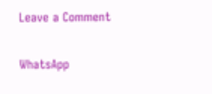Leave a Comment

WhatsApp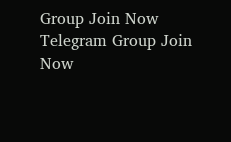Group Join Now
Telegram Group Join Now